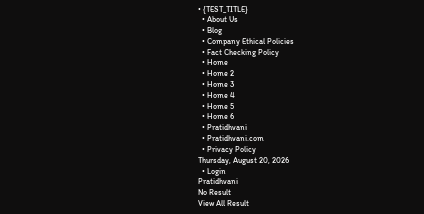• {TEST_TITLE}
  • About Us
  • Blog
  • Company Ethical Policies
  • Fact Checking Policy
  • Home
  • Home 2
  • Home 3
  • Home 4
  • Home 5
  • Home 6
  • Pratidhvani
  • Pratidhvani.com
  • Privacy Policy
Thursday, August 20, 2026
  • Login
Pratidhvani
No Result
View All Result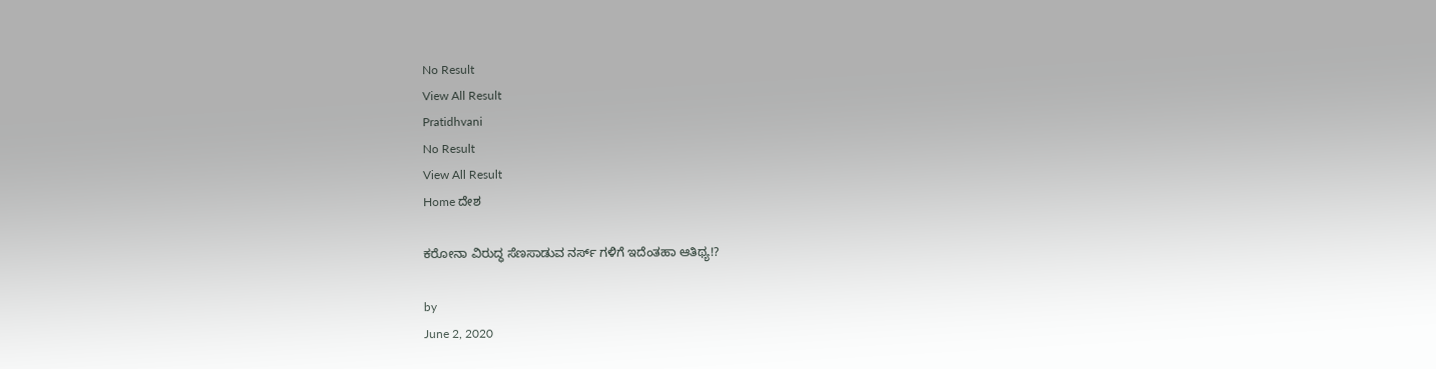No Result
View All Result
Pratidhvani
No Result
View All Result
Home ದೇಶ

ಕರೋನಾ ವಿರುದ್ಧ ಸೆಣಸಾಡುವ ನರ್ಸ್ ಗಳಿಗೆ ಇದೆಂತಹಾ ಆತಿಥ್ಯ!?

by
June 2, 2020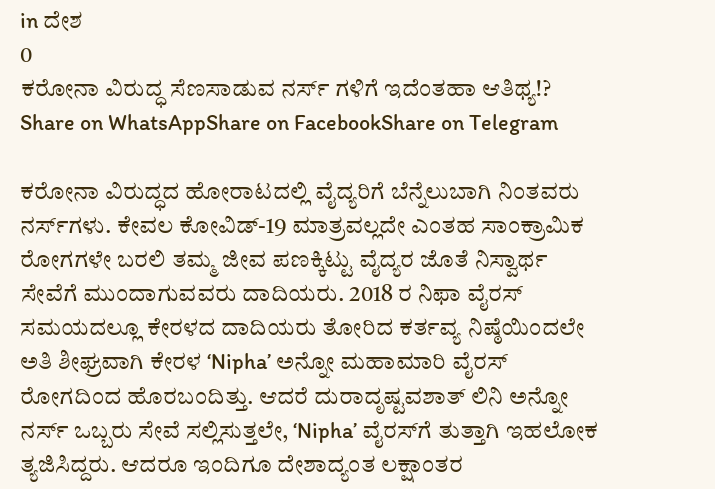in ದೇಶ
0
ಕರೋನಾ ವಿರುದ್ಧ ಸೆಣಸಾಡುವ ನರ್ಸ್ ಗಳಿಗೆ ಇದೆಂತಹಾ ಆತಿಥ್ಯ!?
Share on WhatsAppShare on FacebookShare on Telegram

ಕರೋನಾ ವಿರುದ್ಧದ ಹೋರಾಟದಲ್ಲಿ ವೈದ್ಯರಿಗೆ ಬೆನ್ನೆಲುಬಾಗಿ ನಿಂತವರು ನರ್ಸ್‌ಗಳು. ಕೇವಲ ಕೋವಿಡ್-19 ಮಾತ್ರವಲ್ಲದೇ ಎಂತಹ ಸಾಂಕ್ರಾಮಿಕ ರೋಗಗಳೇ ಬರಲಿ ತಮ್ಮ ಜೀವ ಪಣಕ್ಕಿಟ್ಟು ವೈದ್ಯರ ಜೊತೆ ನಿಸ್ವಾರ್ಥ ಸೇವೆಗೆ ಮುಂದಾಗುವವರು ದಾದಿಯರು. 2018 ರ ನಿಫಾ ವೈರಸ್‌ ಸಮಯದಲ್ಲೂ ಕೇರಳದ ದಾದಿಯರು ತೋರಿದ ಕರ್ತವ್ಯ ನಿಷ್ಠೆಯಿಂದಲೇ ಅತಿ ಶೀಘ್ರವಾಗಿ ಕೇರಳ ‘Nipha’ ಅನ್ನೋ ಮಹಾಮಾರಿ ವೈರಸ್‌ ರೋಗದಿಂದ ಹೊರಬಂದಿತ್ತು. ಆದರೆ ದುರಾದೃಷ್ಟವಶಾತ್‌ ಲಿನಿ ಅನ್ನೋ ನರ್ಸ್‌ ಒಬ್ಬರು ಸೇವೆ ಸಲ್ಲಿಸುತ್ತಲೇ, ‘Nipha’ ವೈರಸ್‌ಗೆ ತುತ್ತಾಗಿ ಇಹಲೋಕ ತ್ಯಜಿಸಿದ್ದರು. ಆದರೂ ಇಂದಿಗೂ ದೇಶಾದ್ಯಂತ ಲಕ್ಷಾಂತರ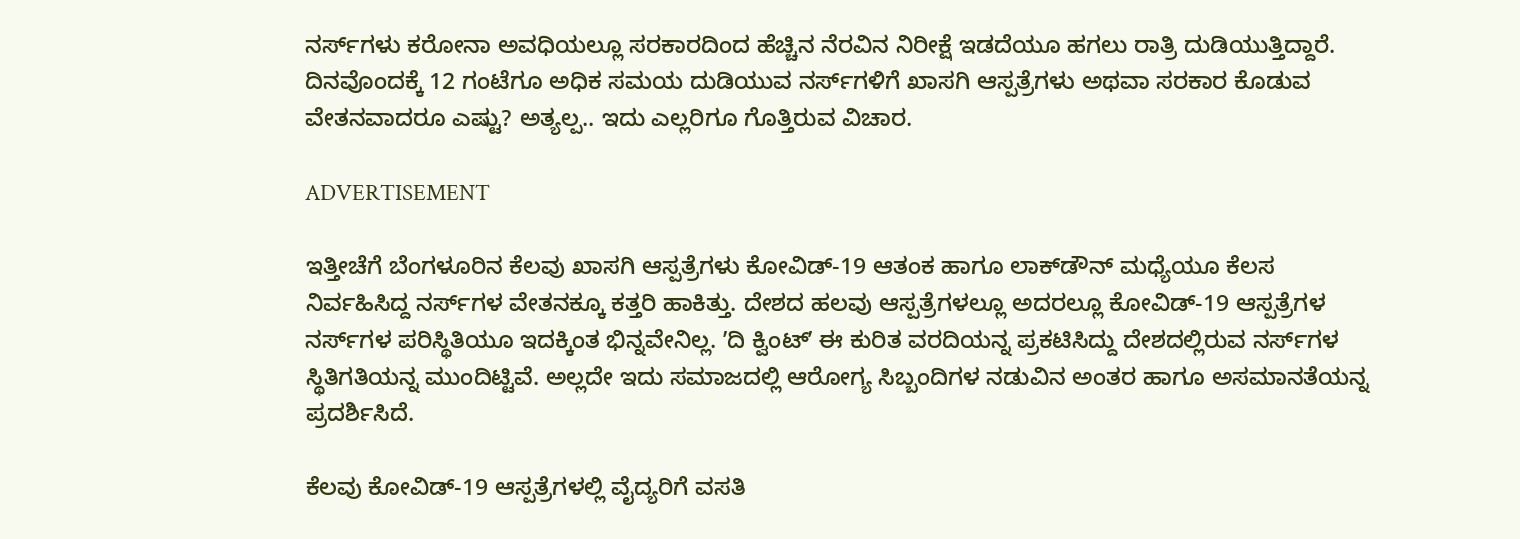ನರ್ಸ್‌ಗಳು ಕರೋನಾ ಅವಧಿಯಲ್ಲೂ ಸರಕಾರದಿಂದ ಹೆಚ್ಚಿನ ನೆರವಿನ ನಿರೀಕ್ಷೆ ಇಡದೆಯೂ ಹಗಲು ರಾತ್ರಿ ದುಡಿಯುತ್ತಿದ್ದಾರೆ. ದಿನವೊಂದಕ್ಕೆ 12 ಗಂಟೆಗೂ ಅಧಿಕ ಸಮಯ ದುಡಿಯುವ ನರ್ಸ್‌ಗಳಿಗೆ ಖಾಸಗಿ ಆಸ್ಪತ್ರೆಗಳು ಅಥವಾ ಸರಕಾರ ಕೊಡುವ ವೇತನವಾದರೂ ಎಷ್ಟು? ಅತ್ಯಲ್ಪ.. ಇದು ಎಲ್ಲರಿಗೂ ಗೊತ್ತಿರುವ ವಿಚಾರ.

ADVERTISEMENT

ಇತ್ತೀಚೆಗೆ ಬೆಂಗಳೂರಿನ ಕೆಲವು ಖಾಸಗಿ ಆಸ್ಪತ್ರೆಗಳು ಕೋವಿಡ್‌-19 ಆತಂಕ ಹಾಗೂ ಲಾಕ್‌ಡೌನ್‌ ಮಧ್ಯೆಯೂ ಕೆಲಸ ನಿರ್ವಹಿಸಿದ್ದ ನರ್ಸ್‌ಗಳ ವೇತನಕ್ಕೂ ಕತ್ತರಿ ಹಾಕಿತ್ತು. ದೇಶದ ಹಲವು ಆಸ್ಪತ್ರೆಗಳಲ್ಲೂ ಅದರಲ್ಲೂ ಕೋವಿಡ್-19 ಆಸ್ಪತ್ರೆಗಳ ನರ್ಸ್‌ಗಳ ಪರಿಸ್ಥಿತಿಯೂ ಇದಕ್ಕಿಂತ ಭಿನ್ನವೇನಿಲ್ಲ. ʼದಿ ಕ್ವಿಂಟ್‌ʼ ಈ ಕುರಿತ ವರದಿಯನ್ನ ಪ್ರಕಟಿಸಿದ್ದು ದೇಶದಲ್ಲಿರುವ ನರ್ಸ್‌ಗಳ ಸ್ಥಿತಿಗತಿಯನ್ನ ಮುಂದಿಟ್ಟಿವೆ. ಅಲ್ಲದೇ ಇದು ಸಮಾಜದಲ್ಲಿ ಆರೋಗ್ಯ ಸಿಬ್ಬಂದಿಗಳ ನಡುವಿನ ಅಂತರ ಹಾಗೂ ಅಸಮಾನತೆಯನ್ನ ಪ್ರದರ್ಶಿಸಿದೆ.

ಕೆಲವು ಕೋವಿಡ್-19 ಆಸ್ಪತ್ರೆಗಳಲ್ಲಿ ವೈದ್ಯರಿಗೆ ವಸತಿ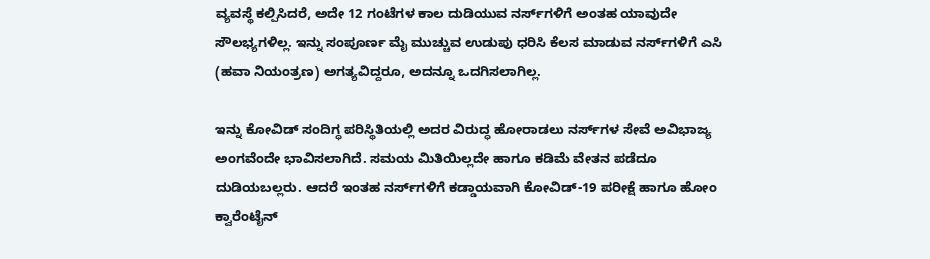ವ್ಯವಸ್ಥೆ ಕಲ್ಪಿಸಿದರೆ, ಅದೇ 12 ಗಂಟೆಗಳ ಕಾಲ ದುಡಿಯುವ ನರ್ಸ್‌ಗಳಿಗೆ ಅಂತಹ ಯಾವುದೇ ಸೌಲಭ್ಯಗಳಿಲ್ಲ. ಇನ್ನು ಸಂಪೂರ್ಣ ಮೈ ಮುಚ್ಚುವ ಉಡುಪು ಧರಿಸಿ ಕೆಲಸ ಮಾಡುವ ನರ್ಸ್‌ಗಳಿಗೆ ಎಸಿ (ಹವಾ ನಿಯಂತ್ರಣ) ಅಗತ್ಯವಿದ್ದರೂ, ಅದನ್ನೂ ಒದಗಿಸಲಾಗಿಲ್ಲ.

ಇನ್ನು ಕೋವಿಡ್‌ ಸಂದಿಗ್ಧ ಪರಿಸ್ಥಿತಿಯಲ್ಲಿ ಅದರ ವಿರುದ್ಧ ಹೋರಾಡಲು ನರ್ಸ್‌ಗಳ ಸೇವೆ ಅವಿಭಾಜ್ಯ ಅಂಗವೆಂದೇ ಭಾವಿಸಲಾಗಿದೆ. ಸಮಯ ಮಿತಿಯಿಲ್ಲದೇ ಹಾಗೂ ಕಡಿಮೆ ವೇತನ ಪಡೆದೂ ದುಡಿಯಬಲ್ಲರು. ಆದರೆ ಇಂತಹ ನರ್ಸ್‌ಗಳಿಗೆ ಕಡ್ಡಾಯವಾಗಿ ಕೋವಿಡ್-19 ಪರೀಕ್ಷೆ ಹಾಗೂ ಹೋಂ ಕ್ವಾರೆಂಟೈನ್‌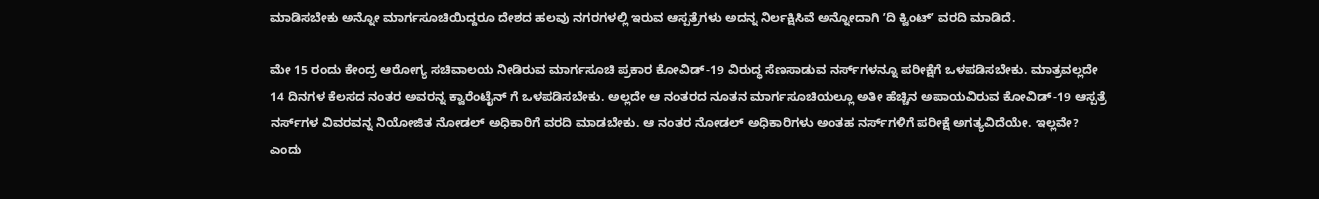ಮಾಡಿಸಬೇಕು ಅನ್ನೋ ಮಾರ್ಗಸೂಚಿಯಿದ್ದರೂ ದೇಶದ ಹಲವು ನಗರಗಳಲ್ಲಿ ಇರುವ ಆಸ್ಪತ್ರೆಗಳು ಅದನ್ನ ನಿರ್ಲಕ್ಷಿಸಿವೆ ಅನ್ನೋದಾಗಿ ʼದಿ ಕ್ವಿಂಟ್‌ʼ ವರದಿ ಮಾಡಿದೆ.

ಮೇ 15 ರಂದು ಕೇಂದ್ರ ಆರೋಗ್ಯ ಸಚಿವಾಲಯ ನೀಡಿರುವ ಮಾರ್ಗಸೂಚಿ ಪ್ರಕಾರ ಕೋವಿಡ್-19 ವಿರುದ್ಧ ಸೆಣಸಾಡುವ ನರ್ಸ್‌ಗಳನ್ನೂ ಪರೀಕ್ಷೆಗೆ ಒಳಪಡಿಸಬೇಕು. ಮಾತ್ರವಲ್ಲದೇ 14 ದಿನಗಳ ಕೆಲಸದ ನಂತರ ಅವರನ್ನ ಕ್ವಾರೆಂಟೈನ್ ಗೆ ಒಳಪಡಿಸಬೇಕು. ಅಲ್ಲದೇ ಆ ನಂತರದ ನೂತನ ಮಾರ್ಗಸೂಚಿಯಲ್ಲೂ ಅತೀ ಹೆಚ್ಚಿನ ಅಪಾಯವಿರುವ ಕೋವಿಡ್-19 ಆಸ್ಪತ್ರೆ ನರ್ಸ್‌ಗಳ ವಿವರವನ್ನ ನಿಯೋಜಿತ ನೋಡಲ್‌ ಅಧಿಕಾರಿಗೆ ವರದಿ ಮಾಡಬೇಕು. ಆ ನಂತರ ನೋಡಲ್‌ ಅಧಿಕಾರಿಗಳು ಅಂತಹ ನರ್ಸ್‌ಗಳಿಗೆ ಪರೀಕ್ಷೆ ಅಗತ್ಯವಿದೆಯೇ. ಇಲ್ಲವೇ? ಎಂದು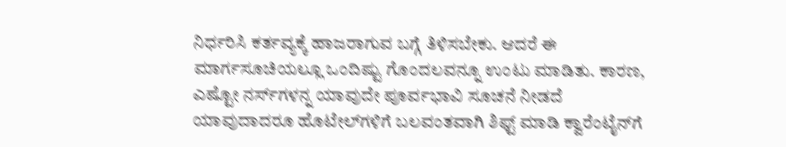ನಿರ್ಧರಿಸಿ ಕರ್ತವ್ಯಕ್ಕೆ ಹಾಜರಾಗುವ ಬಗ್ಗೆ ತಿಳಿಸಬೇಕು. ಆದರೆ ಈ ಮಾರ್ಗಸೂಚಿಯಲ್ಲೂ ಒಂದಿಷ್ಟು ಗೊಂದಲವನ್ನೂ ಉಂಟು ಮಾಡಿತು. ಕಾರಣ, ಎಷ್ಟೋ ನರ್ಸ್‌ಗಳನ್ನ ಯಾವುದೇ ಪೂರ್ವಭಾವಿ ಸೂಚನೆ ನೀಡದೆ ಯಾವುದಾದರೂ ಹೊಟೇಲ್‌ಗಳಿಗೆ ಬಲವಂತವಾಗಿ ಶಿಫ್ಟ್‌ ಮಾಡಿ ಕ್ವಾರೆಂಟೈನ್‌ಗೆ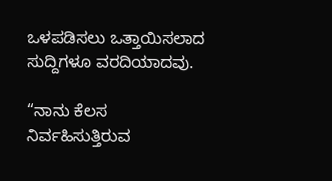ಒಳಪಡಿಸಲು ಒತ್ತಾಯಿಸಲಾದ ಸುದ್ದಿಗಳೂ ವರದಿಯಾದವು.

“ನಾನು ಕೆಲಸ ನಿರ್ವಹಿಸುತ್ತಿರುವ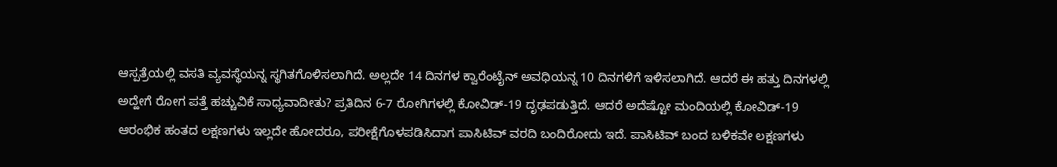ಆಸ್ಪತ್ರೆಯಲ್ಲಿ ವಸತಿ ವ್ಯವಸ್ಥೆಯನ್ನ ಸ್ಥಗಿತಗೊಳಿಸಲಾಗಿದೆ. ಅಲ್ಲದೇ 14 ದಿನಗಳ ಕ್ವಾರೆಂಟೈನ್‌ ಅವಧಿಯನ್ನ 10 ದಿನಗಳಿಗೆ ಇಳಿಸಲಾಗಿದೆ. ಆದರೆ ಈ ಹತ್ತು ದಿನಗಳಲ್ಲಿ ಅದ್ಹೇಗೆ ರೋಗ ಪತ್ತೆ ಹಚ್ಚುವಿಕೆ ಸಾಧ್ಯವಾದೀತು? ಪ್ರತಿದಿನ 6-7 ರೋಗಿಗಳಲ್ಲಿ ಕೋವಿಡ್-19 ದೃಢಪಡುತ್ತಿದೆ. ಆದರೆ ಅದೆಷ್ಟೋ ಮಂದಿಯಲ್ಲಿ ಕೋವಿಡ್-19 ಆರಂಭಿಕ ಹಂತದ ಲಕ್ಷಣಗಳು ಇಲ್ಲದೇ ಹೋದರೂ, ಪರೀಕ್ಷೆಗೊಳಪಡಿಸಿದಾಗ ಪಾಸಿಟಿವ್‌ ವರದಿ ಬಂದಿರೋದು ಇದೆ. ಪಾಸಿಟಿವ್‌ ಬಂದ ಬಳಿಕವೇ ಲಕ್ಷಣಗಳು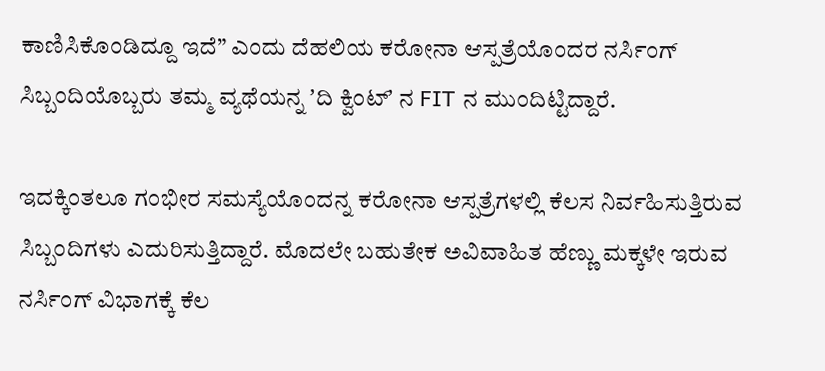ಕಾಣಿಸಿಕೊಂಡಿದ್ದೂ ಇದೆ” ಎಂದು ದೆಹಲಿಯ ಕರೋನಾ ಆಸ್ಪತ್ರೆಯೊಂದರ ನರ್ಸಿಂಗ್‌ ಸಿಬ್ಬಂದಿಯೊಬ್ಬರು ತಮ್ಮ ವ್ಯಥೆಯನ್ನ ʼದಿ ಕ್ವಿಂಟ್‌ʼ ನ FIT ನ ಮುಂದಿಟ್ಟಿದ್ದಾರೆ.

ಇದಕ್ಕಿಂತಲೂ ಗಂಭೀರ ಸಮಸ್ಯೆಯೊಂದನ್ನ ಕರೋನಾ ಆಸ್ಪತ್ರೆಗಳಲ್ಲಿ ಕೆಲಸ ನಿರ್ವಹಿಸುತ್ತಿರುವ ಸಿಬ್ಬಂದಿಗಳು ಎದುರಿಸುತ್ತಿದ್ದಾರೆ. ಮೊದಲೇ ಬಹುತೇಕ ಅವಿವಾಹಿತ ಹೆಣ್ಣು ಮಕ್ಕಳೇ ಇರುವ ನರ್ಸಿಂಗ್‌ ವಿಭಾಗಕ್ಕೆ ಕೆಲ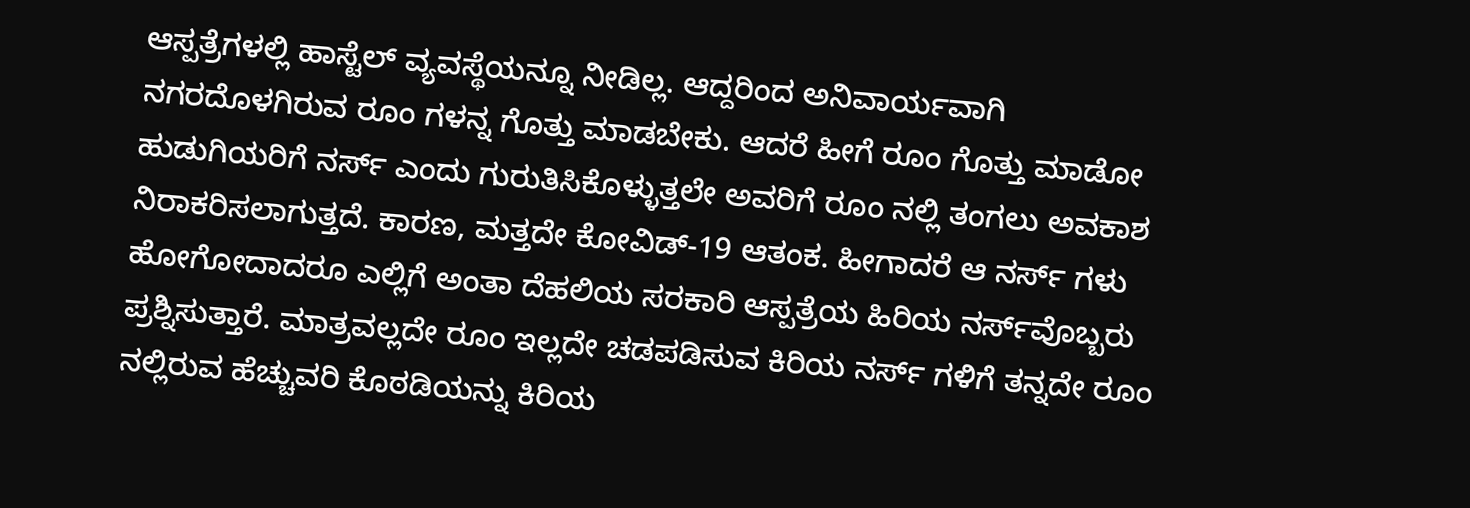ಆಸ್ಪತ್ರೆಗಳಲ್ಲಿ ಹಾಸ್ಟೆಲ್‌ ವ್ಯವಸ್ಥೆಯನ್ನೂ ನೀಡಿಲ್ಲ. ಆದ್ದರಿಂದ ಅನಿವಾರ್ಯವಾಗಿ ನಗರದೊಳಗಿರುವ ರೂಂ ಗಳನ್ನ ಗೊತ್ತು ಮಾಡಬೇಕು. ಆದರೆ ಹೀಗೆ ರೂಂ ಗೊತ್ತು ಮಾಡೋ ಹುಡುಗಿಯರಿಗೆ ನರ್ಸ್‌ ಎಂದು ಗುರುತಿಸಿಕೊಳ್ಳುತ್ತಲೇ ಅವರಿಗೆ ರೂಂ ನಲ್ಲಿ ತಂಗಲು ಅವಕಾಶ ನಿರಾಕರಿಸಲಾಗುತ್ತದೆ. ಕಾರಣ, ಮತ್ತದೇ ಕೋವಿಡ್-19 ಆತಂಕ. ಹೀಗಾದರೆ ಆ ನರ್ಸ್‌ ಗಳು ಹೋಗೋದಾದರೂ ಎಲ್ಲಿಗೆ ಅಂತಾ ದೆಹಲಿಯ ಸರಕಾರಿ ಆಸ್ಪತ್ರೆಯ ಹಿರಿಯ ನರ್ಸ್‌ವೊಬ್ಬರು ಪ್ರಶ್ನಿಸುತ್ತಾರೆ. ಮಾತ್ರವಲ್ಲದೇ ರೂಂ ಇಲ್ಲದೇ ಚಡಪಡಿಸುವ ಕಿರಿಯ ನರ್ಸ್‌ ಗಳಿಗೆ ತನ್ನದೇ ರೂಂ ನಲ್ಲಿರುವ ಹೆಚ್ಚುವರಿ ಕೊಠಡಿಯನ್ನು ಕಿರಿಯ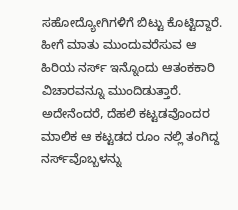ಸಹೋದ್ಯೋಗಿಗಳಿಗೆ ಬಿಟ್ಟು ಕೊಟ್ಟಿದ್ದಾರೆ. ಹೀಗೆ ಮಾತು ಮುಂದುವರೆಸುವ ಆ ಹಿರಿಯ ನರ್ಸ್‌ ಇನ್ನೊಂದು ಆತಂಕಕಾರಿ ವಿಚಾರವನ್ನೂ ಮುಂದಿಡುತ್ತಾರೆ. ಅದೇನೆಂದರೆ, ದೆಹಲಿ ಕಟ್ಟಡವೊಂದರ ಮಾಲಿಕ ಆ ಕಟ್ಟಡದ ರೂಂ ನಲ್ಲಿ ತಂಗಿದ್ದ ನರ್ಸ್‌ವೊಬ್ಬಳನ್ನು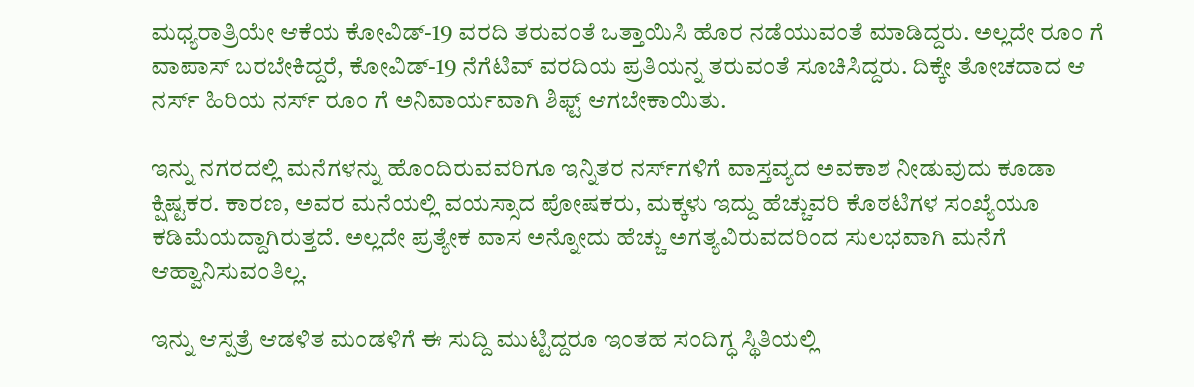ಮಧ್ಯರಾತ್ರಿಯೇ ಆಕೆಯ ಕೋವಿಡ್-19 ವರದಿ ತರುವಂತೆ ಒತ್ತಾಯಿಸಿ ಹೊರ ನಡೆಯುವಂತೆ ಮಾಡಿದ್ದರು. ಅಲ್ಲದೇ ರೂಂ ಗೆ ವಾಪಾಸ್‌ ಬರಬೇಕಿದ್ದರೆ, ಕೋವಿಡ್-19 ನೆಗೆಟಿವ್‌ ವರದಿಯ ಪ್ರತಿಯನ್ನ ತರುವಂತೆ ಸೂಚಿಸಿದ್ದರು. ದಿಕ್ಕೇ ತೋಚದಾದ ಆ ನರ್ಸ್‌ ಹಿರಿಯ ನರ್ಸ್‌ ರೂಂ ಗೆ ಅನಿವಾರ್ಯವಾಗಿ ಶಿಫ್ಟ್‌ ಆಗಬೇಕಾಯಿತು.

ಇನ್ನು ನಗರದಲ್ಲಿ ಮನೆಗಳನ್ನು ಹೊಂದಿರುವವರಿಗೂ ಇನ್ನಿತರ ನರ್ಸ್‌ಗಳಿಗೆ ವಾಸ್ತವ್ಯದ ಅವಕಾಶ ನೀಡುವುದು ಕೂಡಾ ಕ್ಷಿಷ್ಟಕರ. ಕಾರಣ, ಅವರ ಮನೆಯಲ್ಲಿ ವಯಸ್ಸಾದ ಪೋಷಕರು, ಮಕ್ಕಳು ಇದ್ದು ಹೆಚ್ಚುವರಿ ಕೊಠಟಿಗಳ ಸಂಖ್ಯೆಯೂ ಕಡಿಮೆಯದ್ದಾಗಿರುತ್ತದೆ. ಅಲ್ಲದೇ ಪ್ರತ್ಯೇಕ ವಾಸ ಅನ್ನೋದು ಹೆಚ್ಚು ಅಗತ್ಯವಿರುವದರಿಂದ ಸುಲಭವಾಗಿ ಮನೆಗೆ ಆಹ್ವಾನಿಸುವಂತಿಲ್ಲ.

ಇನ್ನು ಆಸ್ಪತ್ರೆ ಆಡಳಿತ ಮಂಡಳಿಗೆ ಈ ಸುದ್ದಿ ಮುಟ್ಟಿದ್ದರೂ ಇಂತಹ ಸಂದಿಗ್ಧ ಸ್ಥಿತಿಯಲ್ಲಿ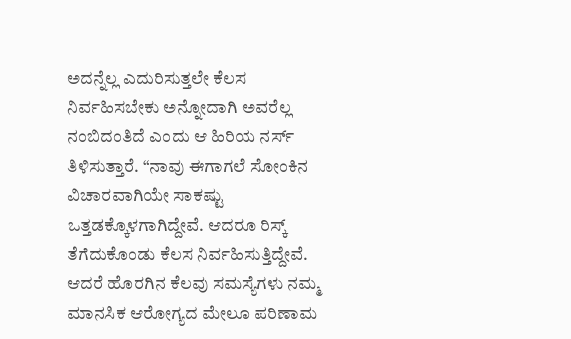ಅದನ್ನೆಲ್ಲ ಎದುರಿಸುತ್ತಲೇ ಕೆಲಸ ನಿರ್ವಹಿಸಬೇಕು ಅನ್ನೋದಾಗಿ ಅವರೆಲ್ಲ ನಂಬಿದಂತಿದೆ ಎಂದು ಆ ಹಿರಿಯ ನರ್ಸ್‌ ತಿಳಿಸುತ್ತಾರೆ. “ನಾವು ಈಗಾಗಲೆ ಸೋಂಕಿನ ವಿಚಾರವಾಗಿಯೇ ಸಾಕಷ್ಟು ಒತ್ತಡಕ್ಕೊಳಗಾಗಿದ್ದೇವೆ. ಆದರೂ ರಿಸ್ಕ್‌ ತೆಗೆದುಕೊಂಡು ಕೆಲಸ ನಿರ್ವಹಿಸುತ್ತಿದ್ದೇವೆ. ಆದರೆ ಹೊರಗಿನ ಕೆಲವು ಸಮಸ್ಯೆಗಳು ನಮ್ಮ ಮಾನಸಿಕ ಆರೋಗ್ಯದ ಮೇಲೂ ಪರಿಣಾಮ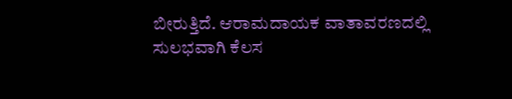ಬೀರುತ್ತಿದೆ. ಆರಾಮದಾಯಕ ವಾತಾವರಣದಲ್ಲಿ ಸುಲಭವಾಗಿ ಕೆಲಸ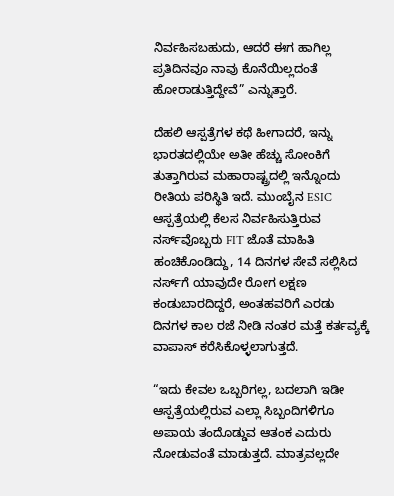ನಿರ್ವಹಿಸಬಹುದು, ಆದರೆ ಈಗ ಹಾಗಿಲ್ಲ ಪ್ರತಿದಿನವೂ ನಾವು ಕೊನೆಯಿಲ್ಲದಂತೆ ಹೋರಾಡುತ್ತಿದ್ದೇವೆ” ಎನ್ನುತ್ತಾರೆ.

ದೆಹಲಿ ಆಸ್ಪತ್ರೆಗಳ ಕಥೆ ಹೀಗಾದರೆ, ಇನ್ನು ಭಾರತದಲ್ಲಿಯೇ ಅತೀ ಹೆಚ್ಚು ಸೋಂಕಿಗೆ ತುತ್ತಾಗಿರುವ ಮಹಾರಾಷ್ಟ್ರದಲ್ಲಿ ಇನ್ನೊಂದು ರೀತಿಯ ಪರಿಸ್ಥಿತಿ ಇದೆ. ಮುಂಬೈನ ESIC ಆಸ್ಪತ್ರೆಯಲ್ಲಿ ಕೆಲಸ ನಿರ್ವಹಿಸುತ್ತಿರುವ ನರ್ಸ್‌ವೊಬ್ಬರು FIT ಜೊತೆ ಮಾಹಿತಿ ಹಂಚಿಕೊಂಡಿದ್ದು, 14 ದಿನಗಳ ಸೇವೆ ಸಲ್ಲಿಸಿದ ನರ್ಸ್‌ಗೆ ಯಾವುದೇ ರೋಗ ಲಕ್ಷಣ ಕಂಡುಬಾರದಿದ್ದರೆ, ಅಂತಹವರಿಗೆ ಎರಡು ದಿನಗಳ ಕಾಲ ರಜೆ ನೀಡಿ ನಂತರ ಮತ್ತೆ ಕರ್ತವ್ಯಕ್ಕೆ ವಾಪಾಸ್‌ ಕರೆಸಿಕೊಳ್ಳಲಾಗುತ್ತದೆ.

“ಇದು ಕೇವಲ ಒಬ್ಬರಿಗಲ್ಲ, ಬದಲಾಗಿ ಇಡೀ ಆಸ್ಪತ್ರೆಯಲ್ಲಿರುವ ಎಲ್ಲಾ ಸಿಬ್ಬಂದಿಗಳಿಗೂ ಅಪಾಯ ತಂದೊಡ್ಡುವ ಆತಂಕ ಎದುರು ನೋಡುವಂತೆ ಮಾಡುತ್ತದೆ. ಮಾತ್ರವಲ್ಲದೇ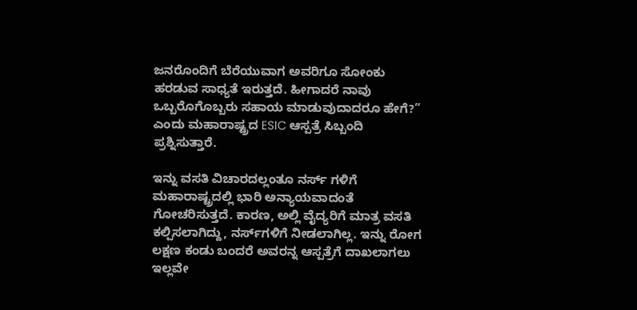ಜನರೊಂದಿಗೆ ಬೆರೆಯುವಾಗ ಅವರಿಗೂ ಸೋಂಕು ಹರಡುವ ಸಾಧ್ಯತೆ ಇರುತ್ತದೆ. ಹೀಗಾದರೆ ನಾವು ಒಬ್ಬರೊಗೊಬ್ಬರು ಸಹಾಯ ಮಾಡುವುದಾದರೂ ಹೇಗೆ?” ಎಂದು ಮಹಾರಾಷ್ಟ್ರದ ESIC ಆಸ್ಪತ್ರೆ ಸಿಬ್ಬಂದಿ ಪ್ರಶ್ನಿಸುತ್ತಾರೆ.

ಇನ್ನು ವಸತಿ ವಿಚಾರದಲ್ಲಂತೂ ನರ್ಸ್‌ ಗಳಿಗೆ ಮಹಾರಾಷ್ಟ್ರದಲ್ಲಿ ಭಾರಿ ಅನ್ಯಾಯವಾದಂತೆ ಗೋಚರಿಸುತ್ತದೆ. ಕಾರಣ, ಅಲ್ಲಿ ವೈದ್ಯರಿಗೆ ಮಾತ್ರ ವಸತಿ ಕಲ್ಪಿಸಲಾಗಿದ್ದು, ನರ್ಸ್‌ಗಳಿಗೆ ನೀಡಲಾಗಿಲ್ಲ. ಇನ್ನು ರೋಗ ಲಕ್ಷಣ ಕಂಡು ಬಂದರೆ ಅವರನ್ನ ಆಸ್ಪತ್ರೆಗೆ ದಾಖಲಾಗಲು ಇಲ್ಲವೇ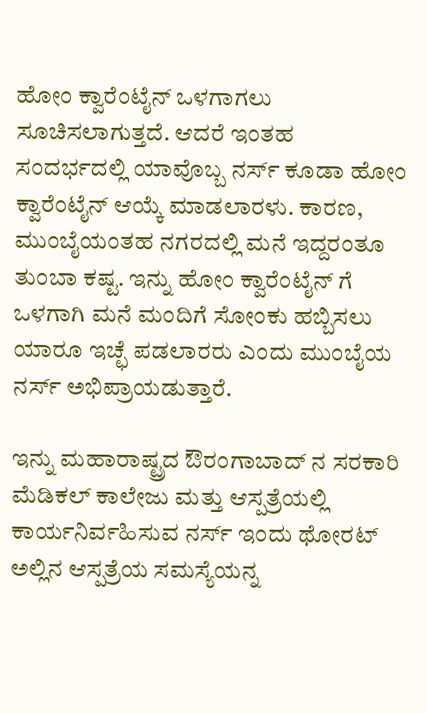ಹೋಂ ಕ್ವಾರೆಂಟೈನ್‌ ಒಳಗಾಗಲು ಸೂಚಿಸಲಾಗುತ್ತದೆ. ಆದರೆ ಇಂತಹ ಸಂದರ್ಭದಲ್ಲಿ ಯಾವೊಬ್ಬ ನರ್ಸ್‌ ಕೂಡಾ ಹೋಂ ಕ್ವಾರೆಂಟೈನ್‌ ಆಯ್ಕೆ ಮಾಡಲಾರಳು. ಕಾರಣ, ಮುಂಬೈಯಂತಹ ನಗರದಲ್ಲಿ ಮನೆ ಇದ್ದರಂತೂ ತುಂಬಾ ಕಷ್ಟ. ಇನ್ನು ಹೋಂ ಕ್ವಾರೆಂಟೈನ್‌ ಗೆ ಒಳಗಾಗಿ ಮನೆ ಮಂದಿಗೆ ಸೋಂಕು ಹಬ್ಬಿಸಲು ಯಾರೂ ಇಚ್ಛೆ ಪಡಲಾರರು ಎಂದು ಮುಂಬೈಯ ನರ್ಸ್‌ ಅಭಿಪ್ರಾಯಡುತ್ತಾರೆ.

ಇನ್ನು ಮಹಾರಾಷ್ಟ್ರದ ಔರಂಗಾಬಾದ್‌ ನ ಸರಕಾರಿ ಮೆಡಿಕಲ್‌ ಕಾಲೇಜು ಮತ್ತು ಆಸ್ಪತ್ರೆಯಲ್ಲಿ ಕಾರ್ಯನಿರ್ವಹಿಸುವ ನರ್ಸ್‌ ಇಂದು ಥೋರಟ್‌ ಅಲ್ಲಿನ ಆಸ್ಪತ್ರೆಯ ಸಮಸ್ಯೆಯನ್ನ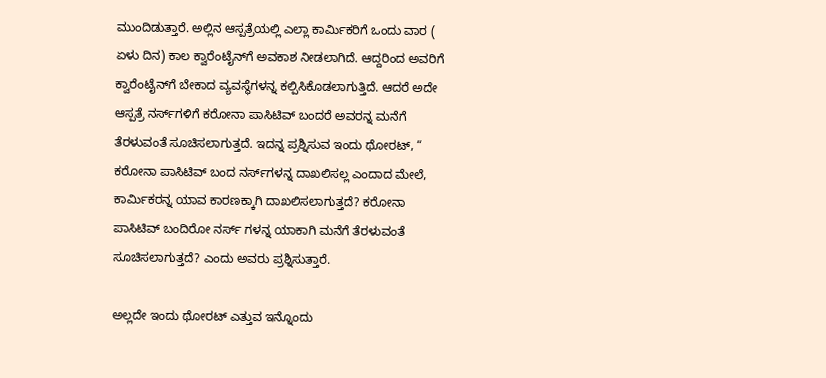ಮುಂದಿಡುತ್ತಾರೆ. ಅಲ್ಲಿನ ಆಸ್ಪತ್ರೆಯಲ್ಲಿ ಎಲ್ಲಾ ಕಾರ್ಮಿಕರಿಗೆ ಒಂದು ವಾರ ( ಏಳು ದಿನ) ಕಾಲ ಕ್ವಾರೆಂಟೈನ್‌ಗೆ ಅವಕಾಶ ನೀಡಲಾಗಿದೆ. ಆದ್ದರಿಂದ ಅವರಿಗೆ ಕ್ವಾರೆಂಟೈನ್‌ಗೆ ಬೇಕಾದ ವ್ಯವಸ್ಥೆಗಳನ್ನ ಕಲ್ಪಿಸಿಕೊಡಲಾಗುತ್ತಿದೆ. ಆದರೆ ಅದೇ ಆಸ್ಪತ್ರೆ ನರ್ಸ್‌ಗಳಿಗೆ ಕರೋನಾ ಪಾಸಿಟಿವ್‌ ಬಂದರೆ ಅವರನ್ನ ಮನೆಗೆ ತೆರಳುವಂತೆ ಸೂಚಿಸಲಾಗುತ್ತದೆ. ಇದನ್ನ ಪ್ರಶ್ನಿಸುವ ಇಂದು ಥೋರಟ್‌, “ ಕರೋನಾ ಪಾಸಿಟಿವ್‌ ಬಂದ ನರ್ಸ್‌ಗಳನ್ನ ದಾಖಲಿಸಲ್ಲ ಎಂದಾದ ಮೇಲೆ, ಕಾರ್ಮಿಕರನ್ನ ಯಾವ ಕಾರಣಕ್ಕಾಗಿ ದಾಖಲಿಸಲಾಗುತ್ತದೆ? ಕರೋನಾ ಪಾಸಿಟಿವ್‌ ಬಂದಿರೋ ನರ್ಸ್‌ ಗಳನ್ನ ಯಾಕಾಗಿ ಮನೆಗೆ ತೆರಳುವಂತೆ ಸೂಚಿಸಲಾಗುತ್ತದೆ? ಎಂದು ಅವರು ಪ್ರಶ್ನಿಸುತ್ತಾರೆ.

ಅಲ್ಲದೇ ಇಂದು ಥೋರಟ್‌ ಎತ್ತುವ ಇನ್ನೊಂದು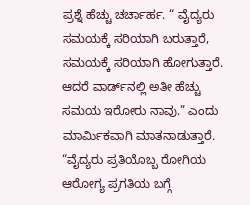ಪ್ರಶ್ನೆ ಹೆಚ್ಚು ಚರ್ಚಾರ್ಹ. “ ವೈದ್ಯರು ಸಮಯಕ್ಕೆ ಸರಿಯಾಗಿ ಬರುತ್ತಾರೆ, ಸಮಯಕ್ಕೆ ಸರಿಯಾಗಿ ಹೋಗುತ್ತಾರೆ. ಆದರೆ ವಾರ್ಡ್‌ನಲ್ಲಿ ಅತೀ ಹೆಚ್ಚು ಸಮಯ ಇರೋರು ನಾವು.” ಎಂದು ಮಾರ್ಮಿಕವಾಗಿ ಮಾತನಾಡುತ್ತಾರೆ. “ವೈದ್ಯರು ಪ್ರತಿಯೊಬ್ಬ ರೋಗಿಯ ಆರೋಗ್ಯ ಪ್ರಗತಿಯ ಬಗ್ಗೆ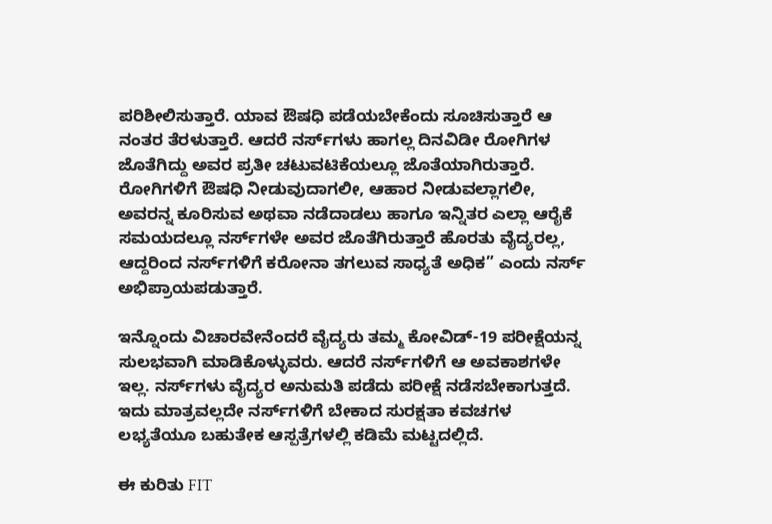ಪರಿಶೀಲಿಸುತ್ತಾರೆ. ಯಾವ ಔಷಧಿ ಪಡೆಯಬೇಕೆಂದು ಸೂಚಿಸುತ್ತಾರೆ ಆ ನಂತರ ತೆರಳುತ್ತಾರೆ. ಆದರೆ ನರ್ಸ್‌ಗಳು ಹಾಗಲ್ಲ ದಿನವಿಡೀ ರೋಗಿಗಳ ಜೊತೆಗಿದ್ದು ಅವರ ಪ್ರತೀ ಚಟುವಟಿಕೆಯಲ್ಲೂ ಜೊತೆಯಾಗಿರುತ್ತಾರೆ. ರೋಗಿಗಳಿಗೆ ಔಷಧಿ ನೀಡುವುದಾಗಲೀ, ಆಹಾರ ನೀಡುವಲ್ಲಾಗಲೀ, ಅವರನ್ನ ಕೂರಿಸುವ ಅಥವಾ ನಡೆದಾಡಲು ಹಾಗೂ ಇನ್ನಿತರ ಎಲ್ಲಾ ಆರೈಕೆ ಸಮಯದಲ್ಲೂ ನರ್ಸ್‌ಗಳೇ ಅವರ ಜೊತೆಗಿರುತ್ತಾರೆ ಹೊರತು ವೈದ್ಯರಲ್ಲ, ಆದ್ದರಿಂದ ನರ್ಸ್‌ಗಳಿಗೆ ಕರೋನಾ ತಗಲುವ ಸಾಧ್ಯತೆ ಅಧಿಕ” ಎಂದು ನರ್ಸ್‌ ಅಭಿಪ್ರಾಯಪಡುತ್ತಾರೆ.

ಇನ್ನೊಂದು ವಿಚಾರವೇನೆಂದರೆ ವೈದ್ಯರು ತಮ್ಮ ಕೋವಿಡ್-19 ಪರೀಕ್ಷೆಯನ್ನ ಸುಲಭವಾಗಿ ಮಾಡಿಕೊಳ್ಳುವರು. ಆದರೆ ನರ್ಸ್‌ಗಳಿಗೆ ಆ ಅವಕಾಶಗಳೇ ಇಲ್ಲ. ನರ್ಸ್‌ಗಳು ವೈದ್ಯರ ಅನುಮತಿ ಪಡೆದು ಪರೀಕ್ಷೆ ನಡೆಸಬೇಕಾಗುತ್ತದೆ. ಇದು ಮಾತ್ರವಲ್ಲದೇ ನರ್ಸ್‌ಗಳಿಗೆ ಬೇಕಾದ ಸುರಕ್ಷತಾ ಕವಚಗಳ ಲಭ್ಯತೆಯೂ ಬಹುತೇಕ ಆಸ್ಪತ್ರೆಗಳಲ್ಲಿ ಕಡಿಮೆ ಮಟ್ಟದಲ್ಲಿದೆ.

ಈ ಕುರಿತು FIT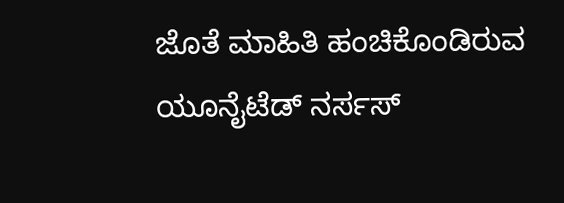ಜೊತೆ ಮಾಹಿತಿ ಹಂಚಿಕೊಂಡಿರುವ ಯೂನೈಟೆಡ್‌ ನರ್ಸಸ್‌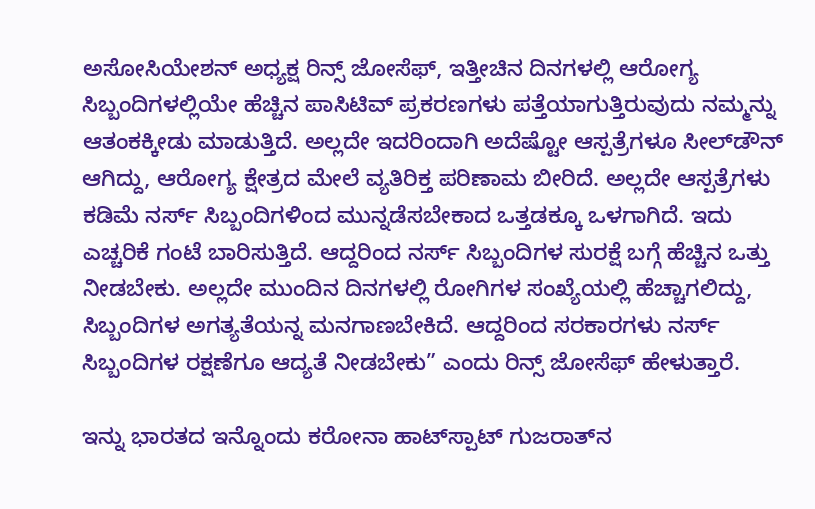ಅಸೋಸಿಯೇಶನ್‌ ಅಧ್ಯಕ್ಷ ರಿನ್ಸ್‌ ಜೋಸೆಫ್‌, ಇತ್ತೀಚಿನ ದಿನಗಳಲ್ಲಿ ಆರೋಗ್ಯ ಸಿಬ್ಬಂದಿಗಳಲ್ಲಿಯೇ ಹೆಚ್ಚಿನ ಪಾಸಿಟಿವ್‌ ಪ್ರಕರಣಗಳು ಪತ್ತೆಯಾಗುತ್ತಿರುವುದು ನಮ್ಮನ್ನು ಆತಂಕಕ್ಕೀಡು ಮಾಡುತ್ತಿದೆ. ಅಲ್ಲದೇ ಇದರಿಂದಾಗಿ ಅದೆಷ್ಟೋ ಆಸ್ಪತ್ರೆಗಳೂ ಸೀಲ್‌ಡೌನ್‌ ಆಗಿದ್ದು, ಆರೋಗ್ಯ ಕ್ಷೇತ್ರದ ಮೇಲೆ ವ್ಯತಿರಿಕ್ತ ಪರಿಣಾಮ ಬೀರಿದೆ. ಅಲ್ಲದೇ ಆಸ್ಪತ್ರೆಗಳು ಕಡಿಮೆ ನರ್ಸ್‌ ಸಿಬ್ಬಂದಿಗಳಿಂದ ಮುನ್ನಡೆಸಬೇಕಾದ ಒತ್ತಡಕ್ಕೂ ಒಳಗಾಗಿದೆ. ಇದು ಎಚ್ಚರಿಕೆ ಗಂಟೆ ಬಾರಿಸುತ್ತಿದೆ. ಆದ್ದರಿಂದ ನರ್ಸ್‌ ಸಿಬ್ಬಂದಿಗಳ ಸುರಕ್ಷೆ ಬಗ್ಗೆ ಹೆಚ್ಚಿನ ಒತ್ತು ನೀಡಬೇಕು. ಅಲ್ಲದೇ ಮುಂದಿನ ದಿನಗಳಲ್ಲಿ ರೋಗಿಗಳ ಸಂಖ್ಯೆಯಲ್ಲಿ ಹೆಚ್ಚಾಗಲಿದ್ದು, ಸಿಬ್ಬಂದಿಗಳ ಅಗತ್ಯತೆಯನ್ನ ಮನಗಾಣಬೇಕಿದೆ. ಆದ್ದರಿಂದ ಸರಕಾರಗಳು ನರ್ಸ್‌ ಸಿಬ್ಬಂದಿಗಳ ರಕ್ಷಣೆಗೂ ಆದ್ಯತೆ ನೀಡಬೇಕು” ಎಂದು ರಿನ್ಸ್‌ ಜೋಸೆಫ್‌ ಹೇಳುತ್ತಾರೆ.

ಇನ್ನು ಭಾರತದ ಇನ್ನೊಂದು ಕರೋನಾ ಹಾಟ್‌ಸ್ಪಾಟ್‌ ಗುಜರಾತ್‌ನ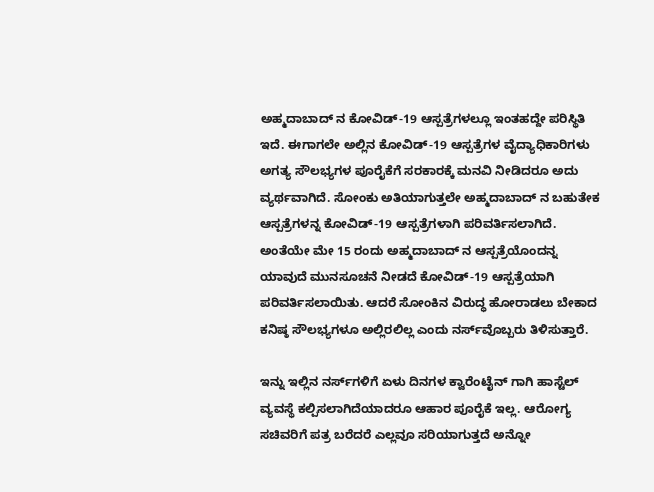ಅಹ್ಮದಾಬಾದ್‌ ನ ಕೋವಿಡ್-19 ಆಸ್ಪತ್ರೆಗಳಲ್ಲೂ ಇಂತಹದ್ದೇ ಪರಿಸ್ಥಿತಿ ಇದೆ. ಈಗಾಗಲೇ ಅಲ್ಲಿನ ಕೋವಿಡ್-19 ಆಸ್ಪತ್ರೆಗಳ ವೈದ್ಯಾಧಿಕಾರಿಗಳು ಅಗತ್ಯ ಸೌಲಭ್ಯಗಳ ಪೂರೈಕೆಗೆ ಸರಕಾರಕ್ಕೆ ಮನವಿ ನೀಡಿದರೂ ಅದು ವ್ಯರ್ಥವಾಗಿದೆ. ಸೋಂಕು ಅತಿಯಾಗುತ್ತಲೇ ಅಹ್ಮದಾಬಾದ್‌ ನ ಬಹುತೇಕ ಆಸ್ಪತ್ರೆಗಳನ್ನ ಕೋವಿಡ್-19 ಆಸ್ಪತ್ರೆಗಳಾಗಿ ಪರಿವರ್ತಿಸಲಾಗಿದೆ. ಅಂತೆಯೇ ಮೇ 15 ರಂದು ಅಹ್ಮದಾಬಾದ್‌ ನ ಆಸ್ಪತ್ರೆಯೊಂದನ್ನ ಯಾವುದೆ ಮುನಸೂಚನೆ ನೀಡದೆ ಕೋವಿಡ್-19 ಆಸ್ಪತ್ರೆಯಾಗಿ ಪರಿವರ್ತಿಸಲಾಯಿತು. ಆದರೆ ಸೋಂಕಿನ ವಿರುದ್ಧ ಹೋರಾಡಲು ಬೇಕಾದ ಕನಿಷ್ಠ ಸೌಲಭ್ಯಗಳೂ ಅಲ್ಲಿರಲಿಲ್ಲ ಎಂದು ನರ್ಸ್‌ವೊಬ್ಬರು ತಿಳಿಸುತ್ತಾರೆ.

ಇನ್ನು ಇಲ್ಲಿನ ನರ್ಸ್‌ಗಳಿಗೆ ಏಳು ದಿನಗಳ ಕ್ವಾರೆಂಟೈನ್‌ ಗಾಗಿ ಹಾಸ್ಟೆಲ್‌ ವ್ಯವಸ್ಥೆ ಕಲ್ಪಿಸಲಾಗಿದೆಯಾದರೂ ಆಹಾರ ಪೂರೈಕೆ ಇಲ್ಲ. ಆರೋಗ್ಯ ಸಚಿವರಿಗೆ ಪತ್ರ ಬರೆದರೆ ಎಲ್ಲವೂ ಸರಿಯಾಗುತ್ತದೆ ಅನ್ನೋ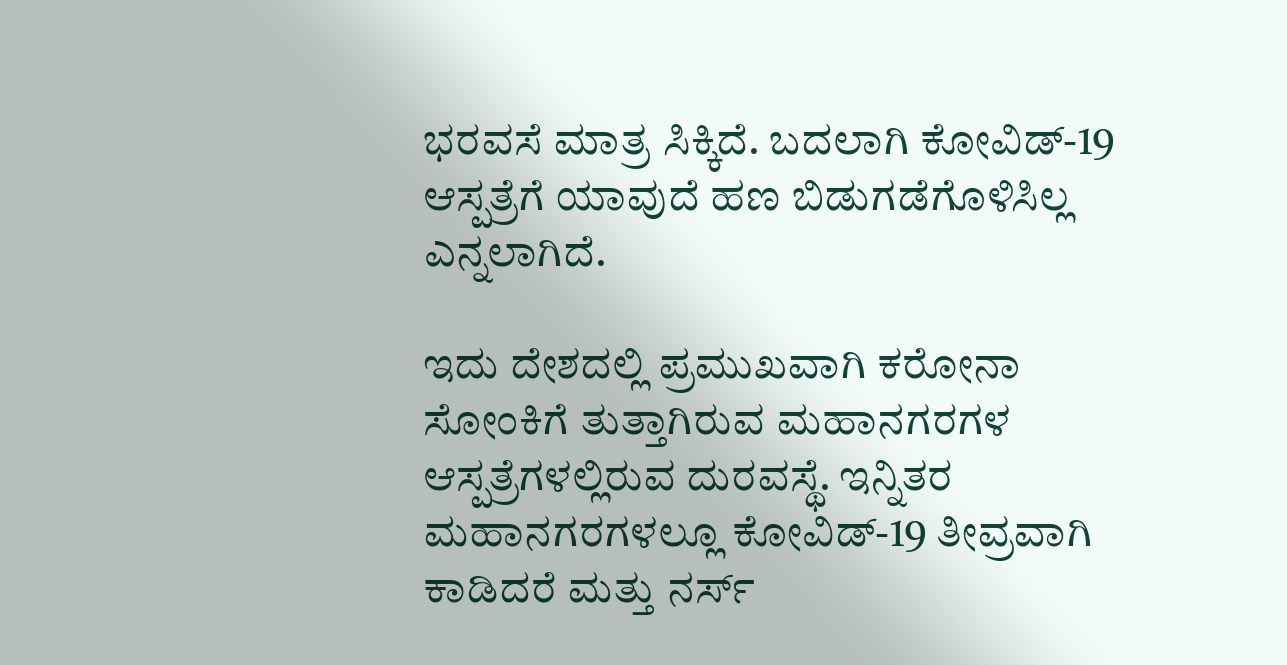ಭರವಸೆ ಮಾತ್ರ ಸಿಕ್ಕಿದೆ. ಬದಲಾಗಿ ಕೋವಿಡ್-19 ಆಸ್ಪತ್ರೆಗೆ ಯಾವುದೆ ಹಣ ಬಿಡುಗಡೆಗೊಳಿಸಿಲ್ಲ ಎನ್ನಲಾಗಿದೆ.

ಇದು ದೇಶದಲ್ಲಿ ಪ್ರಮುಖವಾಗಿ ಕರೋನಾ ಸೋಂಕಿಗೆ ತುತ್ತಾಗಿರುವ ಮಹಾನಗರಗಳ ಆಸ್ಪತ್ರೆಗಳಲ್ಲಿರುವ ದುರವಸ್ಥೆ. ಇನ್ನಿತರ ಮಹಾನಗರಗಳಲ್ಲೂ ಕೋವಿಡ್-19 ತೀವ್ರವಾಗಿ ಕಾಡಿದರೆ ಮತ್ತು ನರ್ಸ್‌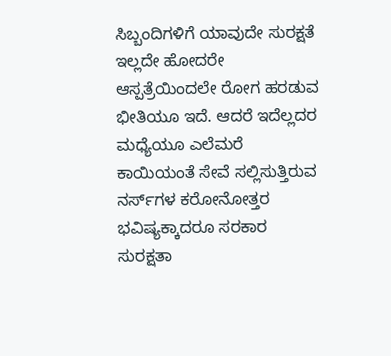ಸಿಬ್ಬಂದಿಗಳಿಗೆ ಯಾವುದೇ ಸುರಕ್ಷತೆ ಇಲ್ಲದೇ ಹೋದರೇ ಆಸ್ಪತ್ರೆಯಿಂದಲೇ ರೋಗ ಹರಡುವ ಭೀತಿಯೂ ಇದೆ. ಆದರೆ ಇದೆಲ್ಲದರ ಮಧ್ಯೆಯೂ ಎಲೆಮರೆ ಕಾಯಿಯಂತೆ ಸೇವೆ ಸಲ್ಲಿಸುತ್ತಿರುವ ನರ್ಸ್‌ಗಳ ಕರೋನೋತ್ತರ ಭವಿಷ್ಯಕ್ಕಾದರೂ ಸರಕಾರ ಸುರಕ್ಷತಾ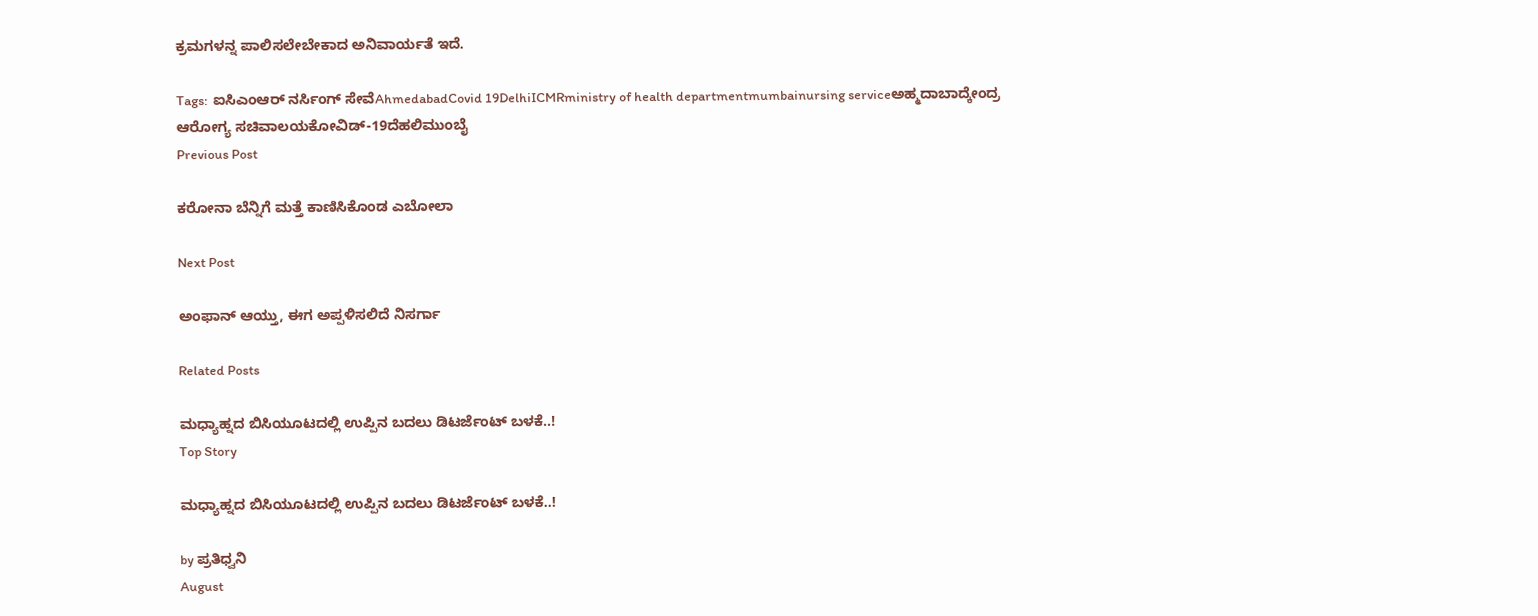ಕ್ರಮಗಳನ್ನ ಪಾಲಿಸಲೇಬೇಕಾದ ಅನಿವಾರ್ಯತೆ ಇದೆ.

Tags:  ಐಸಿಎಂಆರ್‌ ನರ್ಸಿಂಗ್‌ ಸೇವೆAhmedabadCovid 19DelhiICMRministry of health departmentmumbainursing serviceಅಹ್ಮದಾಬಾದ್ಕೇಂದ್ರ ಆರೋಗ್ಯ ಸಚಿವಾಲಯಕೋವಿಡ್-19ದೆಹಲಿಮುಂಬೈ
Previous Post

ಕರೋನಾ ಬೆನ್ನಿಗೆ ಮತ್ತೆ ಕಾಣಿಸಿಕೊಂಡ ಎಬೋಲಾ

Next Post

ಅಂಫಾನ್ ಆಯ್ತು, ಈಗ ಅಪ್ಪಳಿಸಲಿದೆ ನಿಸರ್ಗಾ

Related Posts

ಮಧ್ಯಾಹ್ನದ ಬಿಸಿಯೂಟದಲ್ಲಿ ಉಪ್ಪಿನ ಬದಲು ಡಿಟರ್ಜೆಂಟ್‌ ಬಳಕೆ..!
Top Story

ಮಧ್ಯಾಹ್ನದ ಬಿಸಿಯೂಟದಲ್ಲಿ ಉಪ್ಪಿನ ಬದಲು ಡಿಟರ್ಜೆಂಟ್‌ ಬಳಕೆ..!

by ಪ್ರತಿಧ್ವನಿ
August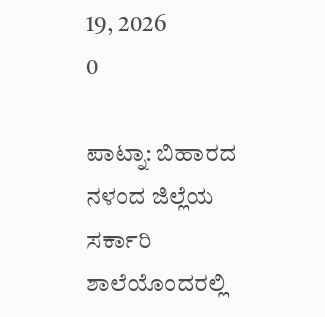19, 2026
0

ಪಾಟ್ನಾ: ಬಿಹಾರದ ನಳಂದ ಜಿಲ್ಲೆಯ ಸರ್ಕಾರಿ ಶಾಲೆಯೊಂದರಲ್ಲಿ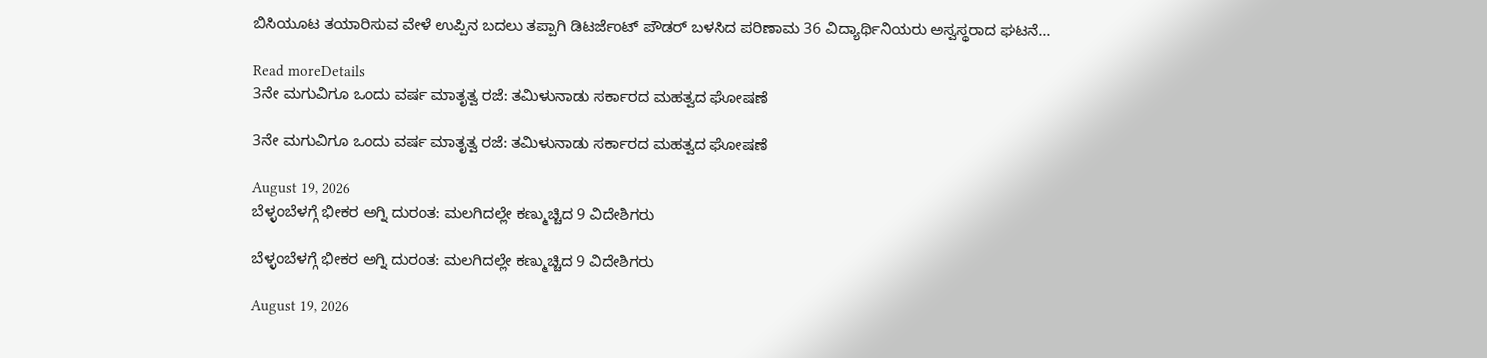ಬಿಸಿಯೂಟ ತಯಾರಿಸುವ ವೇಳೆ ಉಪ್ಪಿನ ಬದಲು ತಪ್ಪಾಗಿ ಡಿಟರ್ಜೆಂಟ್‌ ಪೌಡರ್‌ ಬಳಸಿದ ಪರಿಣಾಮ 36 ವಿದ್ಯಾರ್ಥಿನಿಯರು ಅಸ್ವಸ್ಥರಾದ ಘಟನೆ...

Read moreDetails
3ನೇ ಮಗುವಿಗೂ ಒಂದು ವರ್ಷ ಮಾತೃತ್ವ ರಜೆ: ತಮಿಳುನಾಡು ಸರ್ಕಾರದ ಮಹತ್ವದ ಘೋಷಣೆ

3ನೇ ಮಗುವಿಗೂ ಒಂದು ವರ್ಷ ಮಾತೃತ್ವ ರಜೆ: ತಮಿಳುನಾಡು ಸರ್ಕಾರದ ಮಹತ್ವದ ಘೋಷಣೆ

August 19, 2026
ಬೆಳ್ಳಂಬೆಳಗ್ಗೆ ಭೀಕರ ಅಗ್ನಿ ದುರಂತ: ಮಲಗಿದಲ್ಲೇ ಕಣ್ಮುಚ್ಚಿದ 9 ವಿದೇಶಿಗರು

ಬೆಳ್ಳಂಬೆಳಗ್ಗೆ ಭೀಕರ ಅಗ್ನಿ ದುರಂತ: ಮಲಗಿದಲ್ಲೇ ಕಣ್ಮುಚ್ಚಿದ 9 ವಿದೇಶಿಗರು

August 19, 2026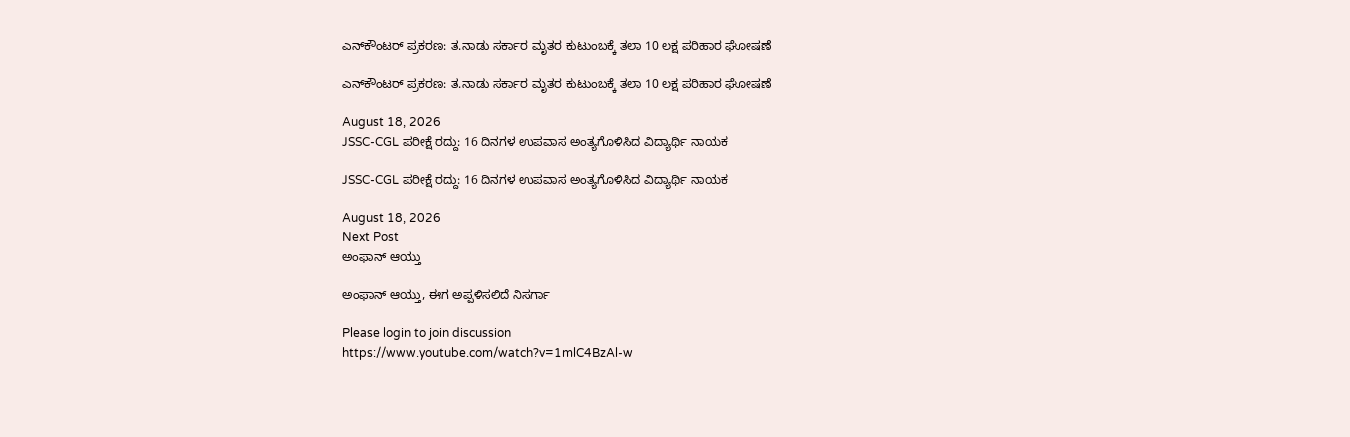ಎನ್‌ಕೌಂಟರ್‌ ಪ್ರಕರಣ: ತ.ನಾಡು ಸರ್ಕಾರ ಮೃತರ ಕುಟುಂಬಕ್ಕೆ ತಲಾ 10 ಲಕ್ಷ ಪರಿಹಾರ ಘೋಷಣೆ

ಎನ್‌ಕೌಂಟರ್‌ ಪ್ರಕರಣ: ತ.ನಾಡು ಸರ್ಕಾರ ಮೃತರ ಕುಟುಂಬಕ್ಕೆ ತಲಾ 10 ಲಕ್ಷ ಪರಿಹಾರ ಘೋಷಣೆ

August 18, 2026
JSSC-CGL ಪರೀಕ್ಷೆ ರದ್ದು: 16 ದಿನಗಳ ಉಪವಾಸ ಅಂತ್ಯಗೊಳಿಸಿದ ವಿದ್ಯಾರ್ಥಿ ನಾಯಕ

JSSC-CGL ಪರೀಕ್ಷೆ ರದ್ದು: 16 ದಿನಗಳ ಉಪವಾಸ ಅಂತ್ಯಗೊಳಿಸಿದ ವಿದ್ಯಾರ್ಥಿ ನಾಯಕ

August 18, 2026
Next Post
ಅಂಫಾನ್ ಆಯ್ತು

ಅಂಫಾನ್ ಆಯ್ತು, ಈಗ ಅಪ್ಪಳಿಸಲಿದೆ ನಿಸರ್ಗಾ

Please login to join discussion
https://www.youtube.com/watch?v=1mlC4BzAl-w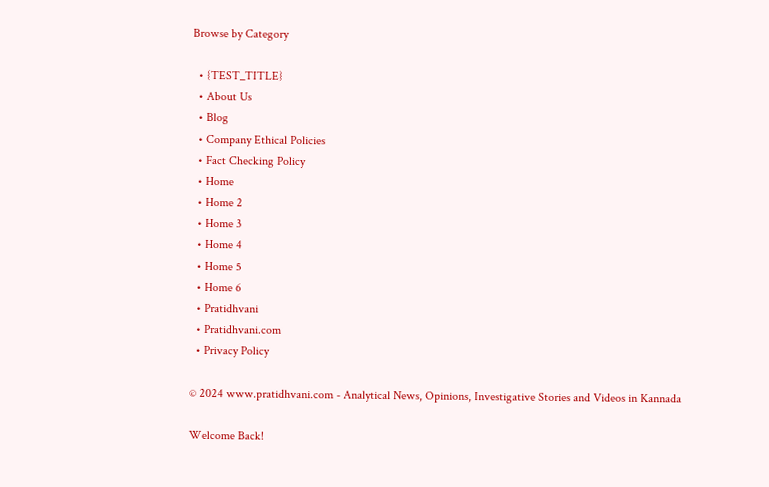Browse by Category

  • {TEST_TITLE}
  • About Us
  • Blog
  • Company Ethical Policies
  • Fact Checking Policy
  • Home
  • Home 2
  • Home 3
  • Home 4
  • Home 5
  • Home 6
  • Pratidhvani
  • Pratidhvani.com
  • Privacy Policy

© 2024 www.pratidhvani.com - Analytical News, Opinions, Investigative Stories and Videos in Kannada

Welcome Back!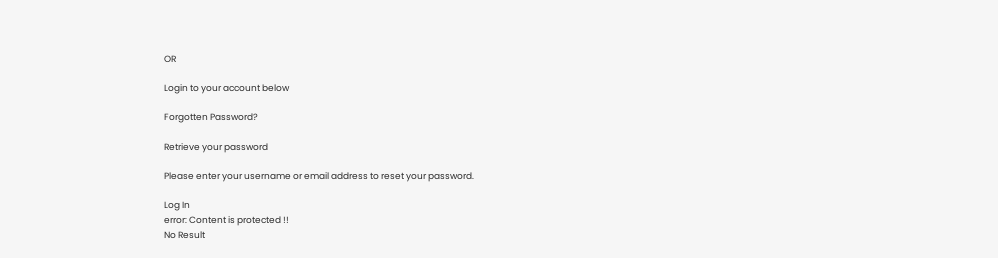OR

Login to your account below

Forgotten Password?

Retrieve your password

Please enter your username or email address to reset your password.

Log In
error: Content is protected !!
No Result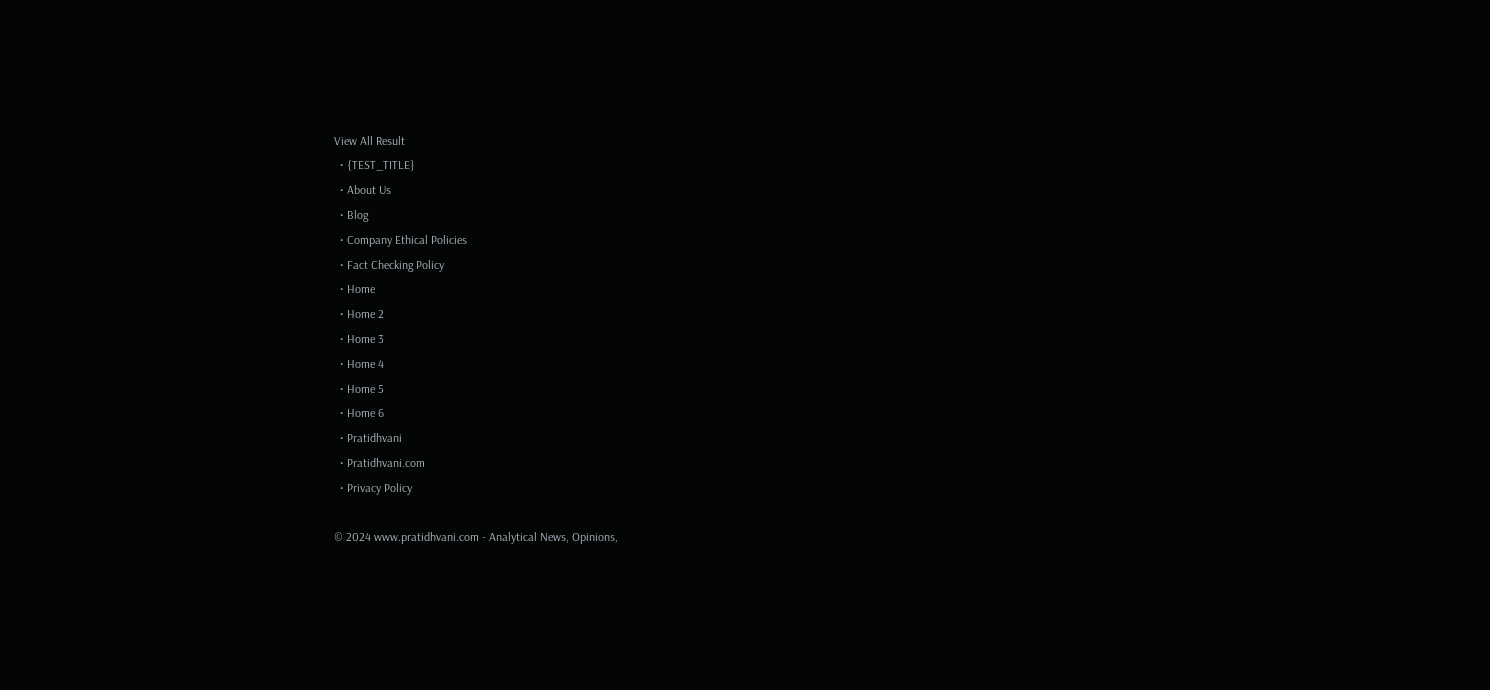View All Result
  • {TEST_TITLE}
  • About Us
  • Blog
  • Company Ethical Policies
  • Fact Checking Policy
  • Home
  • Home 2
  • Home 3
  • Home 4
  • Home 5
  • Home 6
  • Pratidhvani
  • Pratidhvani.com
  • Privacy Policy

© 2024 www.pratidhvani.com - Analytical News, Opinions,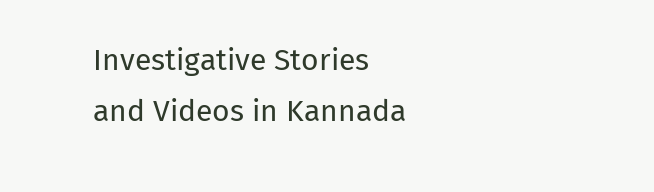Investigative Stories and Videos in Kannada